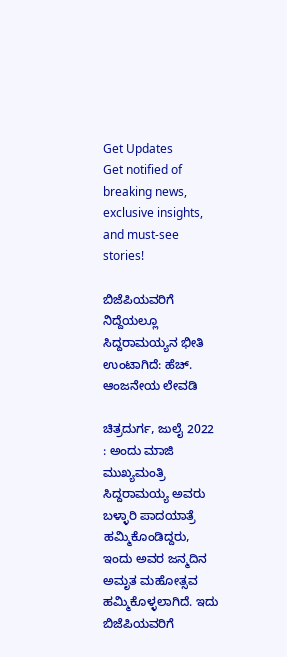Get Updates
Get notified of breaking news, exclusive insights, and must-see stories!

ಬಿಜೆಪಿಯವರಿಗೆ ನಿದ್ದೆಯಲ್ಲೂ ಸಿದ್ದರಾಮಯ್ಯನ ಭೀತಿ ಉಂಟಾಗಿದೆ: ಹೆಚ್. ಆಂಜನೇಯ ಲೇವಡಿ

ಚಿತ್ರದುರ್ಗ, ಜುಲೈ 2022 : ಅಂದು ಮಾಜಿ ಮುಖ್ಯಮಂತ್ರಿ ಸಿದ್ದರಾಮಯ್ಯ ಅವರು ಬಳ್ಳಾರಿ ಪಾದಯಾತ್ರೆ ಹಮ್ಮಿಕೊಂಡಿದ್ದರು, ಇಂದು ಅವರ ಜನ್ಮದಿನ ಅಮೃತ ಮಹೋತ್ಸವ ಹಮ್ಮಿಕೊಳ್ಳಲಾಗಿದೆ. ಇದು ಬಿಜೆಪಿಯವರಿಗೆ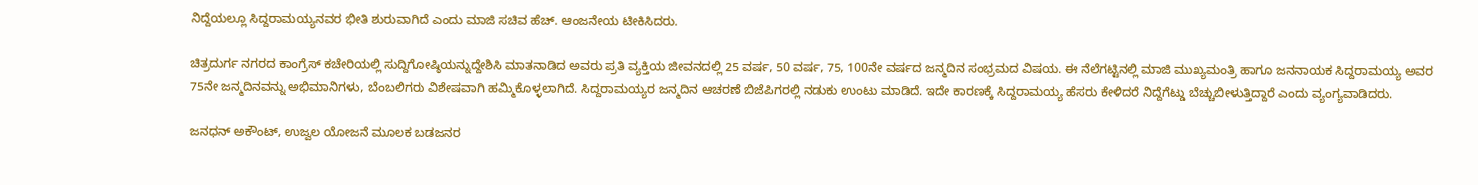ನಿದ್ದೆಯಲ್ಲೂ ಸಿದ್ದರಾಮಯ್ಯನವರ ಭೀತಿ ಶುರುವಾಗಿದೆ ಎಂದು ಮಾಜಿ ಸಚಿವ ಹೆಚ್. ಆಂಜನೇಯ ಟೀಕಿಸಿದರು.

ಚಿತ್ರದುರ್ಗ ನಗರದ ಕಾಂಗ್ರೆಸ್ ಕಚೇರಿಯಲ್ಲಿ ಸುದ್ದಿಗೋಷ್ಠಿಯನ್ನುದ್ದೇಶಿಸಿ ಮಾತನಾಡಿದ ಅವರು ಪ್ರತಿ ವ್ಯಕ್ತಿಯ ಜೀವನದಲ್ಲಿ 25 ವರ್ಷ, 50 ವರ್ಷ, 75, 100ನೇ ವರ್ಷದ ಜನ್ಮದಿನ ಸಂಭ್ರಮದ ವಿಷಯ. ಈ ನೆಲೆಗಟ್ಟಿನಲ್ಲಿ ಮಾಜಿ ಮುಖ್ಯಮಂತ್ರಿ ಹಾಗೂ ಜನನಾಯಕ ಸಿದ್ದರಾಮಯ್ಯ ಅವರ 75ನೇ ಜನ್ಮದಿನವನ್ನು ಅಭಿಮಾನಿಗಳು, ಬೆಂಬಲಿಗರು ವಿಶೇಷವಾಗಿ ಹಮ್ಮಿಕೊಳ್ಳಲಾಗಿದೆ. ಸಿದ್ದರಾಮಯ್ಯರ ಜನ್ಮದಿನ ಆಚರಣೆ ಬಿಜೆಪಿಗರಲ್ಲಿ ನಡುಕು ಉಂಟು ಮಾಡಿದೆ. ಇದೇ ಕಾರಣಕ್ಕೆ ಸಿದ್ದರಾಮಯ್ಯ ಹೆಸರು ಕೇಳಿದರೆ ನಿದ್ದೆಗೆಟ್ಡು ಬೆಚ್ಚುಬೀಳುತ್ತಿದ್ದಾರೆ ಎಂದು ವ್ಯಂಗ್ಯವಾಡಿದರು.

ಜನಧನ್ ಅಕೌಂಟ್, ಉಜ್ವಲ ಯೋಜನೆ ಮೂಲಕ ಬಡಜನರ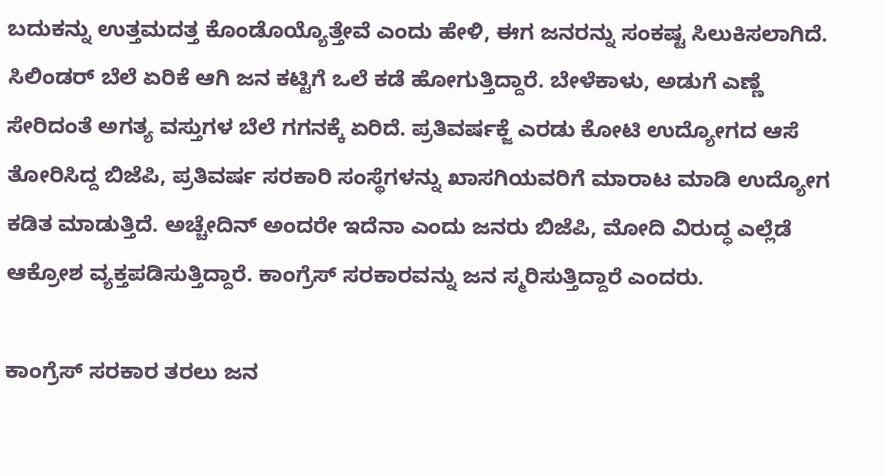ಬದುಕನ್ನು ಉತ್ತಮದತ್ತ ಕೊಂಡೊಯ್ಯೊತ್ತೇವೆ ಎಂದು ಹೇಳಿ, ಈಗ ಜನರನ್ನು ಸಂಕಷ್ಟ ಸಿಲುಕಿಸಲಾಗಿದೆ. ಸಿಲಿಂಡರ್ ಬೆಲೆ ಏರಿಕೆ ಆಗಿ ಜನ ಕಟ್ಟಿಗೆ ಒಲೆ ಕಡೆ ಹೋಗುತ್ತಿದ್ದಾರೆ. ಬೇಳೆಕಾಳು, ಅಡುಗೆ ಎಣ್ಣೆ ಸೇರಿದಂತೆ ಅಗತ್ಯ ವಸ್ತುಗಳ ಬೆಲೆ ಗಗನಕ್ಕೆ ಏರಿದೆ. ಪ್ರತಿವರ್ಷಕ್ಜೆ ಎರಡು ಕೋಟಿ ಉದ್ಯೋಗದ ಆಸೆ ತೋರಿಸಿದ್ದ ಬಿಜೆಪಿ, ಪ್ರತಿವರ್ಷ ಸರಕಾರಿ ಸಂಸ್ಥೆಗಳನ್ನು ಖಾಸಗಿಯವರಿಗೆ ಮಾರಾಟ ಮಾಡಿ ಉದ್ಯೋಗ ಕಡಿತ ಮಾಡುತ್ತಿದೆ. ಅಚ್ಚೇದಿನ್ ಅಂದರೇ ಇದೆನಾ ಎಂದು ಜನರು ಬಿಜೆಪಿ, ಮೋದಿ ವಿರುದ್ಧ ಎಲ್ಲೆಡೆ ಆಕ್ರೋಶ ವ್ಯಕ್ತಪಡಿಸುತ್ತಿದ್ದಾರೆ. ಕಾಂಗ್ರೆಸ್ ಸರಕಾರವನ್ನು ಜನ ಸ್ಮರಿಸುತ್ತಿದ್ದಾರೆ ಎಂದರು.

ಕಾಂಗ್ರೆಸ್ ಸರಕಾರ ತರಲು ಜನ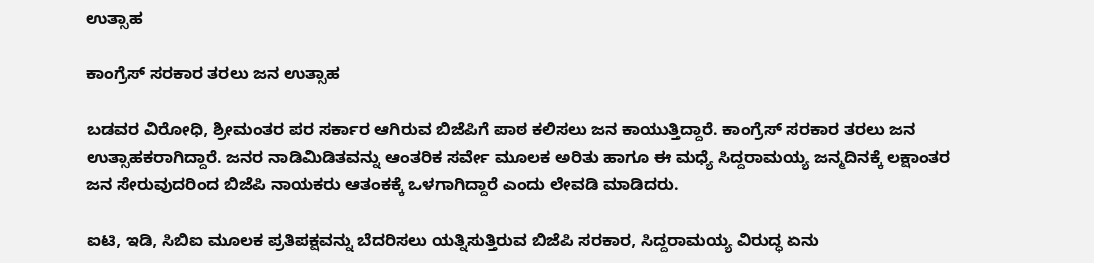ಉತ್ಸಾಹ

ಕಾಂಗ್ರೆಸ್ ಸರಕಾರ ತರಲು ಜನ ಉತ್ಸಾಹ

ಬಡವರ ವಿರೋಧಿ, ಶ್ರೀಮಂತರ ಪರ ಸರ್ಕಾರ ಆಗಿರುವ ಬಿಜೆಪಿಗೆ ಪಾಠ ಕಲಿಸಲು ಜನ ಕಾಯುತ್ತಿದ್ದಾರೆ. ಕಾಂಗ್ರೆಸ್ ಸರಕಾರ ತರಲು ಜನ ಉತ್ಸಾಹಕರಾಗಿದ್ದಾರೆ. ಜನರ ನಾಡಿಮಿಡಿತವನ್ನು ಆಂತರಿಕ ಸರ್ವೇ ಮೂಲಕ ಅರಿತು ಹಾಗೂ ಈ ಮಧ್ಯೆ ಸಿದ್ದರಾಮಯ್ಯ ಜನ್ಮದಿನಕ್ಕೆ ಲಕ್ಷಾಂತರ ಜನ ಸೇರುವುದರಿಂದ ಬಿಜೆಪಿ ನಾಯಕರು ಆತಂಕಕ್ಕೆ ಒಳಗಾಗಿದ್ದಾರೆ ಎಂದು ಲೇವಡಿ ಮಾಡಿದರು.

ಐಟಿ, ಇಡಿ, ಸಿಬಿಐ ಮೂಲಕ ಪ್ರತಿಪಕ್ಷವನ್ನು ಬೆದರಿಸಲು ಯತ್ನಿಸುತ್ತಿರುವ ಬಿಜೆಪಿ ಸರಕಾರ, ಸಿದ್ದರಾಮಯ್ಯ ವಿರುದ್ಧ ಏನು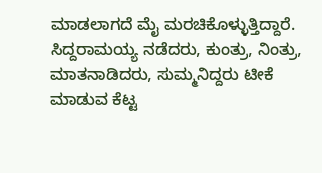ಮಾಡಲಾಗದೆ ಮೈ ಮರಚಿಕೊಳ್ಳುತ್ತಿದ್ದಾರೆ. ಸಿದ್ದರಾಮಯ್ಯ ನಡೆದರು, ಕುಂತ್ರು, ನಿಂತ್ರು, ಮಾತನಾಡಿದರು, ಸುಮ್ಮನಿದ್ದರು ಟೀಕೆ ಮಾಡುವ ಕೆಟ್ಟ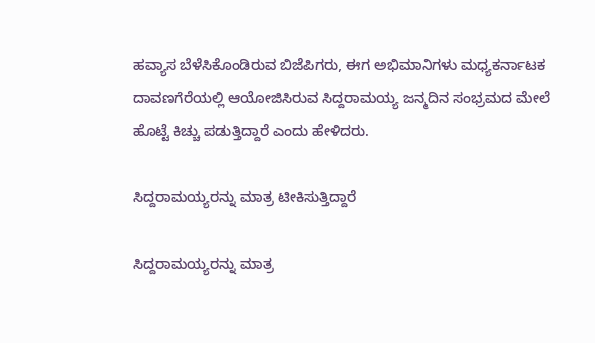ಹವ್ಯಾಸ ಬೆಳೆಸಿಕೊಂಡಿರುವ ಬಿಜೆಪಿಗರು, ಈಗ ಅಭಿಮಾನಿಗಳು ಮಧ್ಯಕರ್ನಾಟಕ ದಾವಣಗೆರೆಯಲ್ಲಿ ಆಯೋಜಿಸಿರುವ ಸಿದ್ದರಾಮಯ್ಯ ಜನ್ಮದಿನ ಸಂಭ್ರಮದ ಮೇಲೆ ಹೊಟ್ಟೆ ಕಿಚ್ಚು ಪಡುತ್ತಿದ್ದಾರೆ ಎಂದು ಹೇಳಿದರು.

ಸಿದ್ದರಾಮಯ್ಯರನ್ನು ಮಾತ್ರ ಟೀಕಿಸುತ್ತಿದ್ದಾರೆ

ಸಿದ್ದರಾಮಯ್ಯರನ್ನು ಮಾತ್ರ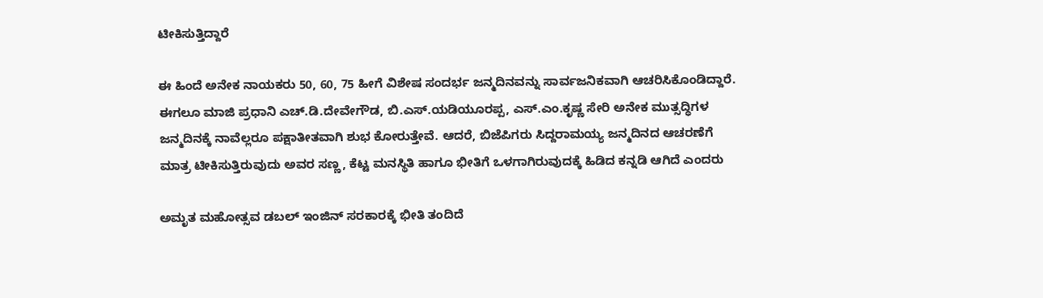ಟೀಕಿಸುತ್ತಿದ್ದಾರೆ

ಈ ಹಿಂದೆ ಅನೇಕ ನಾಯಕರು 50, 60, 75 ಹೀಗೆ ವಿಶೇಷ ಸಂದರ್ಭ ಜನ್ಮದಿನವನ್ನು ಸಾರ್ವಜನಿಕವಾಗಿ ಆಚರಿಸಿಕೊಂಡಿದ್ದಾರೆ. ಈಗಲೂ ಮಾಜಿ ಪ್ರಧಾನಿ ಎಚ್.ಡಿ.ದೇವೇಗೌಡ, ಬಿ.ಎಸ್.ಯಡಿಯೂರಪ್ಪ, ಎಸ್.ಎಂ.ಕೃಷ್ಣ ಸೇರಿ ಅನೇಕ ಮುತ್ಸದ್ಧಿಗಳ ಜನ್ಮದಿನಕ್ಕೆ ನಾವೆಲ್ಲರೂ ಪಕ್ಷಾತೀತವಾಗಿ ಶುಭ ಕೋರುತ್ತೇವೆ. ಆದರೆ, ಬಿಜೆಪಿಗರು ಸಿದ್ದರಾಮಯ್ಯ ಜನ್ಮದಿನದ ಆಚರಣೆಗೆ ಮಾತ್ರ ಟೀಕಿಸುತ್ತಿರುವುದು ಅವರ ಸಣ್ಣ, ಕೆಟ್ಟ ಮನಸ್ಥಿತಿ ಹಾಗೂ ಭೀತಿಗೆ ಒಳಗಾಗಿರುವುದಕ್ಕೆ ಹಿಡಿದ ಕನ್ನಡಿ ಆಗಿದೆ ಎಂದರು

ಅಮೃತ ಮಹೋತ್ಸವ ಡಬಲ್‌ ಇಂಜಿನ್‌ ಸರಕಾರಕ್ಕೆ ಭೀತಿ ತಂದಿದೆ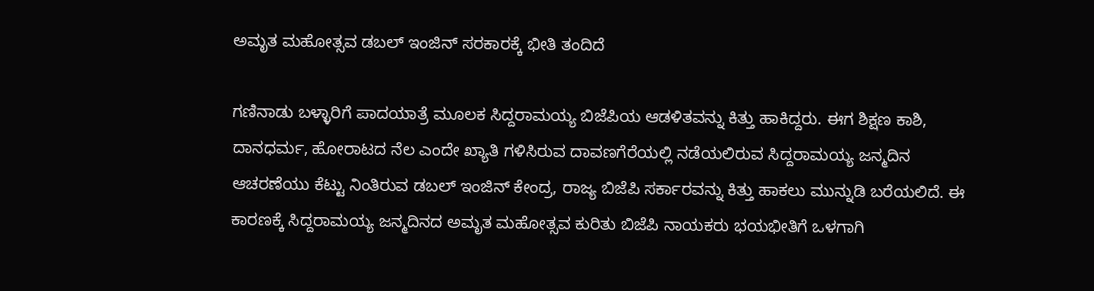ಅಮೃತ ಮಹೋತ್ಸವ ಡಬಲ್‌ ಇಂಜಿನ್‌ ಸರಕಾರಕ್ಕೆ ಭೀತಿ ತಂದಿದೆ

ಗಣಿನಾಡು ಬಳ್ಳಾರಿಗೆ ಪಾದಯಾತ್ರೆ ಮೂಲಕ ಸಿದ್ದರಾಮಯ್ಯ ಬಿಜೆಪಿಯ ಆಡಳಿತವನ್ನು ಕಿತ್ತು ಹಾಕಿದ್ದರು. ಈಗ ಶಿಕ್ಷಣ ಕಾಶಿ, ದಾನಧರ್ಮ, ಹೋರಾಟದ ನೆಲ ಎಂದೇ ಖ್ಯಾತಿ ಗಳಿಸಿರುವ ದಾವಣಗೆರೆಯಲ್ಲಿ ನಡೆಯಲಿರುವ ಸಿದ್ದರಾಮಯ್ಯ ಜನ್ಮದಿನ ಆಚರಣೆಯು ಕೆಟ್ಟು ನಿಂತಿರುವ ಡಬಲ್ ಇಂಜಿನ್ ಕೇಂದ್ರ, ರಾಜ್ಯ ಬಿಜೆಪಿ ಸರ್ಕಾರವನ್ನು ಕಿತ್ತು ಹಾಕಲು ಮುನ್ನುಡಿ ಬರೆಯಲಿದೆ. ಈ ಕಾರಣಕ್ಕೆ ಸಿದ್ದರಾಮಯ್ಯ ಜನ್ಮದಿನದ ಅಮೃತ ಮಹೋತ್ಸವ ಕುರಿತು ಬಿಜೆಪಿ ನಾಯಕರು ಭಯಭೀತಿಗೆ ಒಳಗಾಗಿ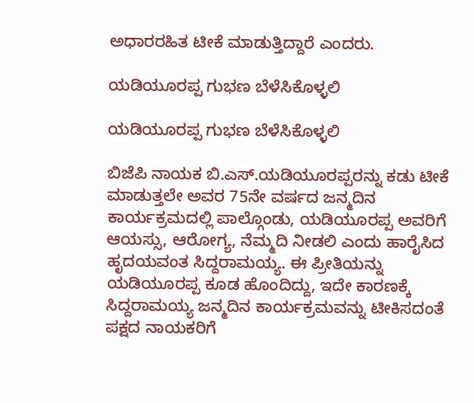ಅಧಾರರಹಿತ ಟೀಕೆ ಮಾಡುತ್ತಿದ್ದಾರೆ ಎಂದರು.

ಯಡಿಯೂರಪ್ಪ ಗುಭಣ ಬೆಳೆಸಿಕೊಳ್ಳಲಿ

ಯಡಿಯೂರಪ್ಪ ಗುಭಣ ಬೆಳೆಸಿಕೊಳ್ಳಲಿ

ಬಿಜೆಪಿ ನಾಯಕ ಬಿ.ಎಸ್.ಯಡಿಯೂರಪ್ಪರನ್ನು ಕಡು ಟೀಕೆ ಮಾಡುತ್ತಲೇ ಅವರ 75ನೇ ವರ್ಷದ ಜನ್ಮದಿನ ಕಾರ್ಯಕ್ರಮದಲ್ಲಿ ಪಾಲ್ಗೊಂಡು, ಯಡಿಯೂರಪ್ಪ ಅವರಿಗೆ ಆಯಸ್ಸು, ಆರೋಗ್ಯ, ನೆಮ್ಮದಿ ನೀಡಲಿ ಎಂದು ಹಾರೈಸಿದ ಹೃದಯವಂತ ಸಿದ್ದರಾಮಯ್ಯ. ಈ ಪ್ರೀತಿಯನ್ನು ಯಡಿಯೂರಪ್ಪ ಕೂಡ ಹೊಂದಿದ್ದು, ಇದೇ ಕಾರಣಕ್ಕೆ ಸಿದ್ದರಾಮಯ್ಯ ಜನ್ಮದಿನ ಕಾರ್ಯಕ್ರಮವನ್ನು ಟೀಕಿಸದಂತೆ ಪಕ್ಷದ ನಾಯಕರಿಗೆ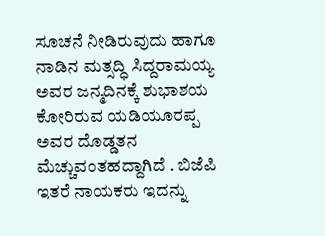ಸೂಚನೆ ನೀಡಿರುವುದು ಹಾಗೂ ನಾಡಿನ ಮತ್ಸದ್ಧಿ ಸಿದ್ದರಾಮಯ್ಯ ಅವರ ಜನ್ಮದಿನಕ್ಕೆ ಶುಭಾಶಯ ಕೋರಿರುವ ಯಡಿಯೂರಪ್ಪ ಅವರ ದೊಡ್ಡತನ ಮೆಚ್ಚುವಂತಹದ್ದಾಗಿದೆ . ಬಿಜೆಪಿ ಇತರೆ ನಾಯಕರು ಇದನ್ನು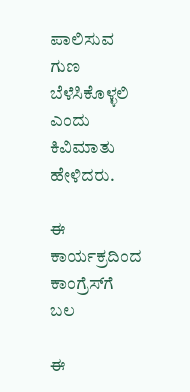ಪಾಲಿಸುವ ಗುಣ ಬೆಳೆಸಿಕೊಳ್ಳಲಿ ಎಂದು ಕಿವಿಮಾತು ಹೇಳಿದರು.

ಈ ಕಾರ್ಯಕ್ರದಿಂದ ಕಾಂಗ್ರೆಸ್‌ಗೆ ಬಲ

ಈ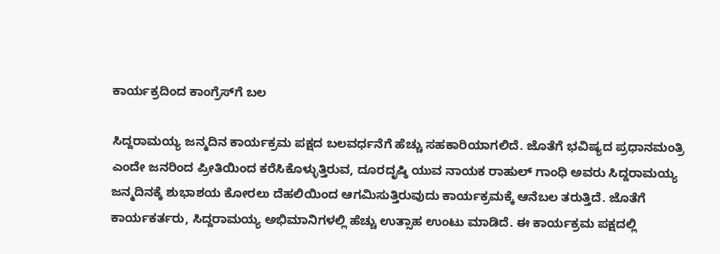ಕಾರ್ಯಕ್ರದಿಂದ ಕಾಂಗ್ರೆಸ್‌ಗೆ ಬಲ

ಸಿದ್ದರಾಮಯ್ಯ ಜನ್ಮದಿನ ಕಾರ್ಯಕ್ರಮ ಪಕ್ಷದ ಬಲವರ್ಧನೆಗೆ ಹೆಚ್ಚು ಸಹಕಾರಿಯಾಗಲಿದೆ. ಜೊತೆಗೆ ಭವಿಷ್ಯದ ಪ್ರಧಾನಮಂತ್ರಿ ಎಂದೇ ಜನರಿಂದ ಪ್ರೀತಿಯಿಂದ ಕರೆಸಿಕೊಳ್ಳುತ್ತಿರುವ, ದೂರದೃಷ್ಠಿ ಯುವ ನಾಯಕ ರಾಹುಲ್ ಗಾಂಧಿ ಅವರು ಸಿದ್ದರಾಮಯ್ಯ ಜನ್ಮದಿನಕ್ಕೆ ಶುಭಾಶಯ ಕೋರಲು ದೆಹಲಿಯಿಂದ ಆಗಮಿಸುತ್ತಿರುವುದು ಕಾರ್ಯಕ್ರಮಕ್ಕೆ ಆನೆಬಲ ತರುತ್ತಿದೆ. ಜೊತೆಗೆ ಕಾರ್ಯಕರ್ತರು, ಸಿದ್ದರಾಮಯ್ಯ ಅಭಿಮಾನಿಗಳಲ್ಲಿ ಹೆಚ್ಚು ಉತ್ಸಾಹ ಉಂಟು ಮಾಡಿದೆ. ಈ ಕಾರ್ಯಕ್ರಮ ಪಕ್ಷದಲ್ಲಿ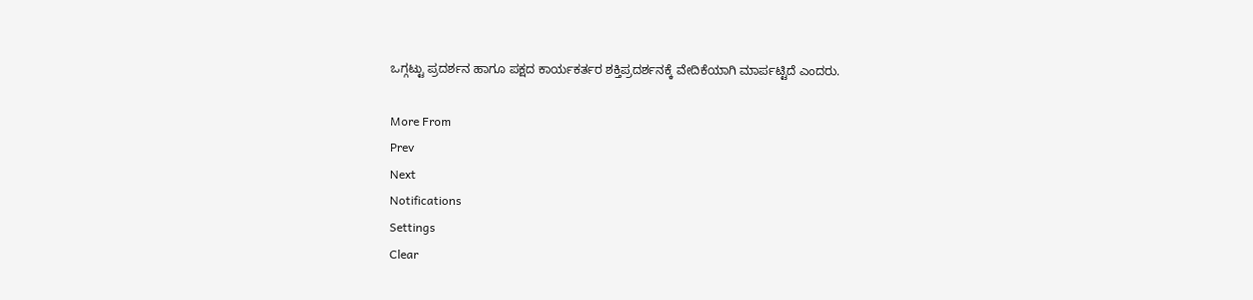ಒಗ್ಗಟ್ಟು ಪ್ರದರ್ಶನ ಹಾಗೂ ಪಕ್ಷದ ಕಾರ್ಯಕರ್ತರ ಶಕ್ತಿಪ್ರದರ್ಶನಕ್ಕೆ ವೇದಿಕೆಯಾಗಿ ಮಾರ್ಪಟ್ಟಿದೆ ಎಂದರು.

More From
Prev
Next
Notifications
Settings
Clear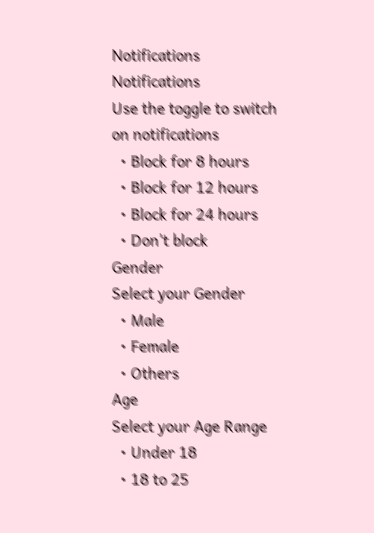Notifications
Notifications
Use the toggle to switch on notifications
  • Block for 8 hours
  • Block for 12 hours
  • Block for 24 hours
  • Don't block
Gender
Select your Gender
  • Male
  • Female
  • Others
Age
Select your Age Range
  • Under 18
  • 18 to 25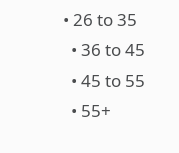• 26 to 35
  • 36 to 45
  • 45 to 55
  • 55+